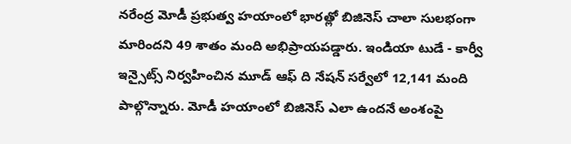నరేంద్ర మోడీ ప్రభుత్వ హయాంలో భారత్లో బిజినెస్ చాలా సులభంగా మారిందని 49 శాతం మంది అభిప్రాయపడ్డారు. ఇండియా టుడే - కార్వీ ఇన్సైట్స్ నిర్వహించిన మూడ్ ఆఫ్ ది నేషన్ సర్వేలో 12,141 మంది పాల్గొన్నారు. మోడీ హయాంలో బిజినెస్ ఎలా ఉందనే అంశంపై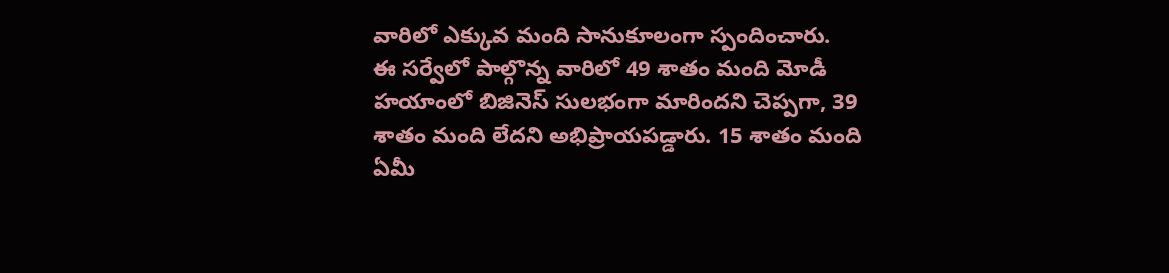వారిలో ఎక్కువ మంది సానుకూలంగా స్పందించారు.
ఈ సర్వేలో పాల్గొన్న వారిలో 49 శాతం మంది మోడీ హయాంలో బిజినెస్ సులభంగా మారిందని చెప్పగా, 39 శాతం మంది లేదని అభిప్రాయపడ్డారు. 15 శాతం మంది ఏమీ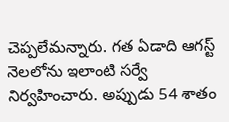చెప్పలేమన్నారు. గత ఏడాది ఆగస్ట్ నెలలోను ఇలాంటి సర్వే నిర్వహించారు. అప్పుడు 54 శాతం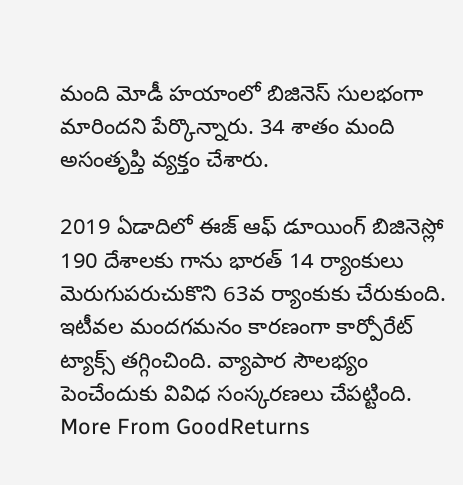మంది మోడీ హయాంలో బిజినెస్ సులభంగా మారిందని పేర్కొన్నారు. 34 శాతం మంది అసంతృప్తి వ్యక్తం చేశారు.

2019 ఏడాదిలో ఈజ్ ఆఫ్ డూయింగ్ బిజినెస్లో 190 దేశాలకు గాను భారత్ 14 ర్యాంకులు మెరుగుపరుచుకొని 63వ ర్యాంకుకు చేరుకుంది. ఇటీవల మందగమనం కారణంగా కార్పోరేట్ ట్యాక్స్ తగ్గించింది. వ్యాపార సౌలభ్యం పెంచేందుకు వివిధ సంస్కరణలు చేపట్టింది.
More From GoodReturns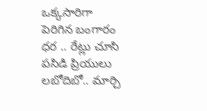ఒక్కసారిగా పెరిగిన బంగారం ధర .. రేట్లు చూసి పసిడి ప్రియులు లబోదిబో.. మార్చి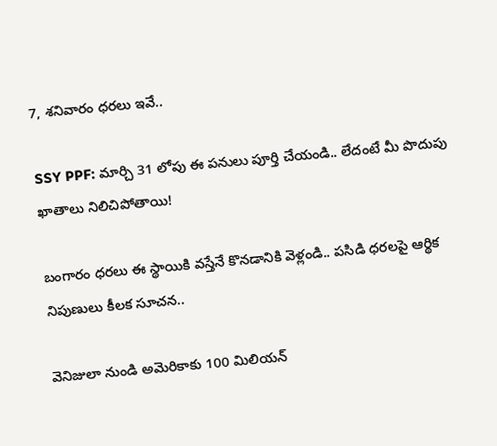7, శనివారం ధరలు ఇవే..

SSY PPF: మార్చి 31 లోపు ఈ పనులు పూర్తి చేయండి.. లేదంటే మీ పొదుపు ఖాతాలు నిలిచిపోతాయి!

బంగారం ధరలు ఈ స్థాయికి వస్తేనే కొనడానికి వెళ్లండి.. పసిడి ధరలపై ఆర్థిక నిపుణులు కీలక సూచన..

వెనిజులా నుండి అమెరికాకు 100 మిలియన్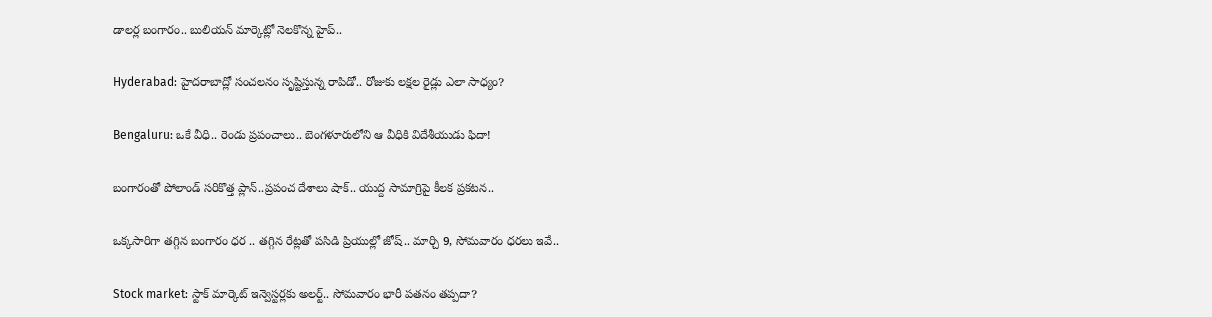డాలర్ల బంగారం.. బులియన్ మార్కెట్లో నెలకొన్న హైప్..

Hyderabad: హైదరాబాద్లో సంచలనం సృష్టిస్తున్న రాపిడో.. రోజుకు లక్షల రైడ్లు ఎలా సాధ్యం?

Bengaluru: ఒకే వీధి.. రెండు ప్రపంచాలు.. బెంగళూరులోని ఆ వీధికి విదేశీయుడు ఫిదా!

బంగారంతో పోలాండ్ సరికొత్త ప్లాన్..ప్రపంచ దేశాలు షాక్.. యుద్ద సామాగ్రిపై కీలక ప్రకటన..

ఒక్కసారిగా తగ్గిన బంగారం ధర .. తగ్గిన రేట్లతో పసిడి ప్రియుల్లో జోష్.. మార్చి 9, సోమవారం ధరలు ఇవే..

Stock market: స్టాక్ మార్కెట్ ఇన్వెస్టర్లకు అలర్ట్.. సోమవారం భారీ పతనం తప్పదా?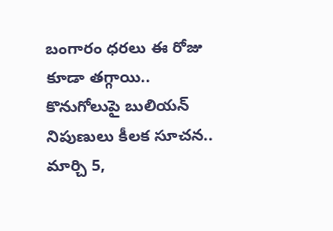బంగారం ధరలు ఈ రోజు కూడా తగ్గాయి.. కొనుగోలుపై బులియన్ నిపుణులు కీలక సూచన.. మార్చి 5,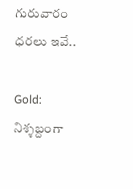గురువారం ధరలు ఇవే..

Gold: నిశ్శబ్దంగా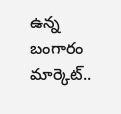ఉన్న బంగారం మార్కెట్..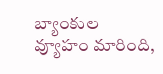బ్యాంకుల వ్యూహం మారింది,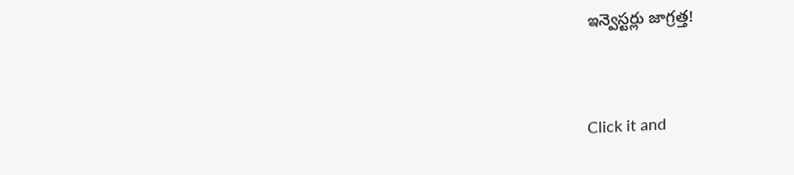ఇన్వెస్టర్లు జాగ్రత్త!



Click it and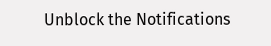Unblock the Notifications